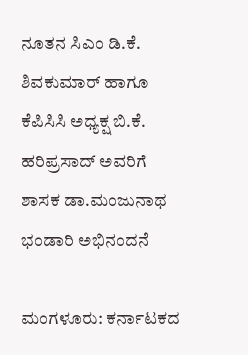ನೂತನ ಸಿಎಂ ಡಿ.ಕೆ. ಶಿವಕುಮಾರ್ ಹಾಗೂ ಕೆಪಿಸಿಸಿ ಅಧ್ಯಕ್ಷ ಬಿ.ಕೆ. ಹರಿಪ್ರಸಾದ್‌ ಅವರಿಗೆ ಶಾಸಕ ಡಾ.ಮಂಜುನಾಥ ಭಂಡಾರಿ ಅಭಿನಂದನೆ

ಮಂಗಳೂರು: ಕರ್ನಾಟಕದ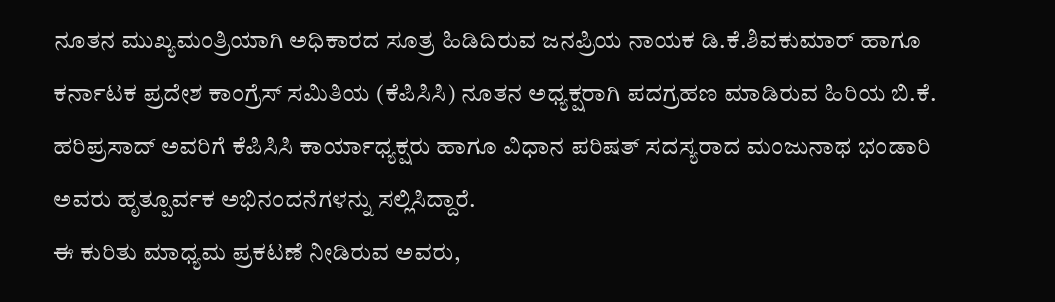ನೂತನ ಮುಖ್ಯಮಂತ್ರಿಯಾಗಿ ಅಧಿಕಾರದ ಸೂತ್ರ ಹಿಡಿದಿರುವ ಜನಪ್ರಿಯ ನಾಯಕ ಡಿ.ಕೆ.ಶಿವಕುಮಾರ್ ಹಾಗೂ ಕರ್ನಾಟಕ ಪ್ರದೇಶ ಕಾಂಗ್ರೆಸ್ ಸಮಿತಿಯ (ಕೆಪಿಸಿಸಿ) ನೂತನ ಅಧ್ಯಕ್ಷರಾಗಿ ಪದಗ್ರಹಣ ಮಾಡಿರುವ ಹಿರಿಯ ಬಿ.ಕೆ. ಹರಿಪ್ರಸಾದ್ ಅವರಿಗೆ ಕೆಪಿಸಿಸಿ ಕಾರ್ಯಾಧ್ಯಕ್ಷರು ಹಾಗೂ ವಿಧಾನ ಪರಿಷತ್ ಸದಸ್ಯರಾದ ಮಂಜುನಾಥ ಭಂಡಾರಿ ಅವರು ಹೃತ್ಪೂರ್ವಕ ಅಭಿನಂದನೆಗಳನ್ನು ಸಲ್ಲಿಸಿದ್ದಾರೆ.
ಈ ಕುರಿತು ಮಾಧ್ಯಮ ಪ್ರಕಟಣೆ ನೀಡಿರುವ ಅವರು,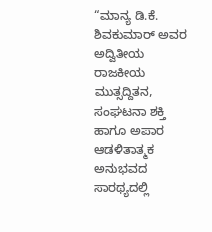“ಮಾನ್ಯ ಡಿ.ಕೆ. ಶಿವಕುಮಾರ್ ಅವರ ಅದ್ವಿತೀಯ ರಾಜಕೀಯ ಮುತ್ಸದ್ದಿತನ, ಸಂಘಟನಾ ಶಕ್ತಿ ಹಾಗೂ ಅಪಾರ ಆಡಳಿತಾತ್ಮಕ ಅನುಭವದ ಸಾರಥ್ಯದಲ್ಲಿ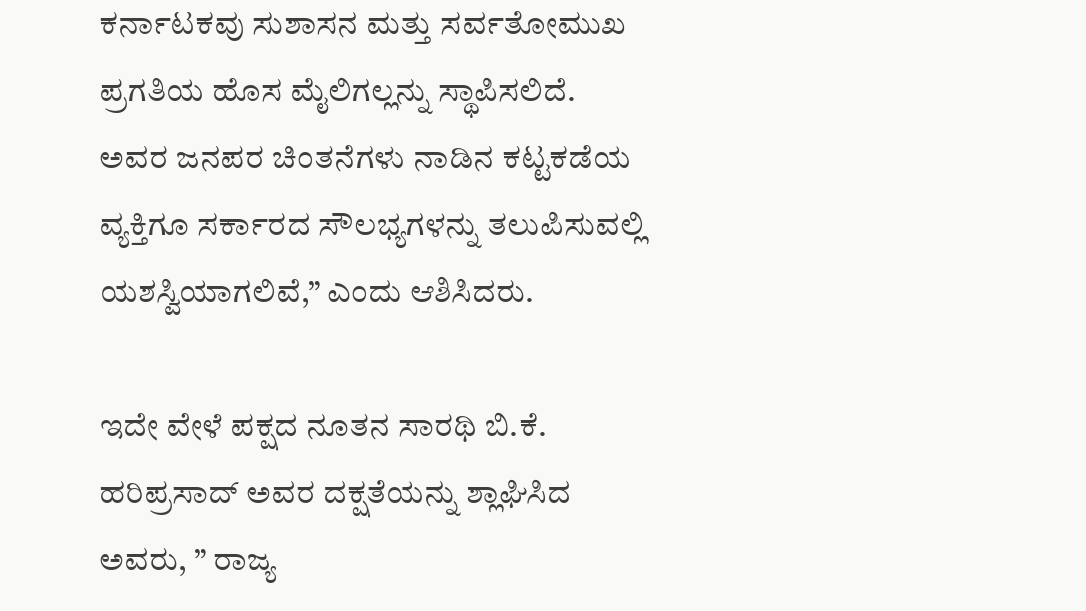ಕರ್ನಾಟಕವು ಸುಶಾಸನ ಮತ್ತು ಸರ್ವತೋಮುಖ ಪ್ರಗತಿಯ ಹೊಸ ಮೈಲಿಗಲ್ಲನ್ನು ಸ್ಥಾಪಿಸಲಿದೆ. ಅವರ ಜನಪರ ಚಿಂತನೆಗಳು ನಾಡಿನ ಕಟ್ಟಕಡೆಯ ವ್ಯಕ್ತಿಗೂ ಸರ್ಕಾರದ ಸೌಲಭ್ಯಗಳನ್ನು ತಲುಪಿಸುವಲ್ಲಿ ಯಶಸ್ವಿಯಾಗಲಿವೆ,” ಎಂದು ಆಶಿಸಿದರು.

ಇದೇ ವೇಳೆ ಪಕ್ಷದ ನೂತನ ಸಾರಥಿ ಬಿ.ಕೆ. ಹರಿಪ್ರಸಾದ್ ಅವರ ದಕ್ಷತೆಯನ್ನು ಶ್ಲಾಘಿಸಿದ ಅವರು, ” ರಾಜ್ಯ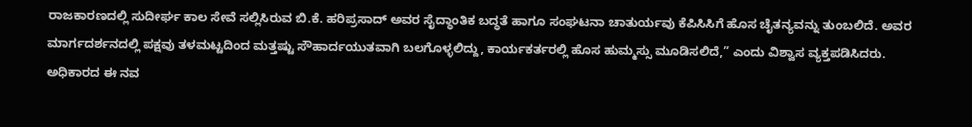ರಾಜಕಾರಣದಲ್ಲಿ ಸುದೀರ್ಘ ಕಾಲ ಸೇವೆ ಸಲ್ಲಿಸಿರುವ ಬಿ.ಕೆ. ಹರಿಪ್ರಸಾದ್ ಅವರ ಸೈದ್ಧಾಂತಿಕ ಬದ್ಧತೆ ಹಾಗೂ ಸಂಘಟನಾ ಚಾತುರ್ಯವು ಕೆಪಿಸಿಸಿಗೆ ಹೊಸ ಚೈತನ್ಯವನ್ನು ತುಂಬಲಿದೆ. ಅವರ ಮಾರ್ಗದರ್ಶನದಲ್ಲಿ ಪಕ್ಷವು ತಳಮಟ್ಟದಿಂದ ಮತ್ತಷ್ಟು ಸೌಹಾರ್ದಯುತವಾಗಿ ಬಲಗೊಳ್ಳಲಿದ್ದು, ಕಾರ್ಯಕರ್ತರಲ್ಲಿ ಹೊಸ ಹುಮ್ಮಸ್ಸು ಮೂಡಿಸಲಿದೆ,” ಎಂದು ವಿಶ್ವಾಸ ವ್ಯಕ್ತಪಡಿಸಿದರು.
ಅಧಿಕಾರದ ಈ ನವ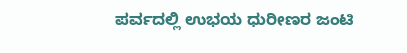ಪರ್ವದಲ್ಲಿ ಉಭಯ ಧುರೀಣರ ಜಂಟಿ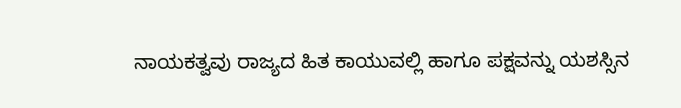ನಾಯಕತ್ವವು ರಾಜ್ಯದ ಹಿತ ಕಾಯುವಲ್ಲಿ ಹಾಗೂ ಪಕ್ಷವನ್ನು ಯಶಸ್ಸಿನ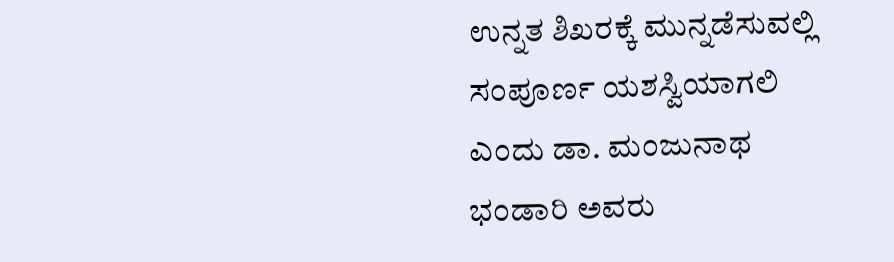ಉನ್ನತ ಶಿಖರಕ್ಕೆ ಮುನ್ನಡೆಸುವಲ್ಲಿ ಸಂಪೂರ್ಣ ಯಶಸ್ವಿಯಾಗಲಿ ಎಂದು ಡಾ. ಮಂಜುನಾಥ ಭಂಡಾರಿ ಅವರು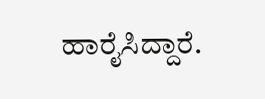ಹಾರೈಸಿದ್ದಾರೆ.